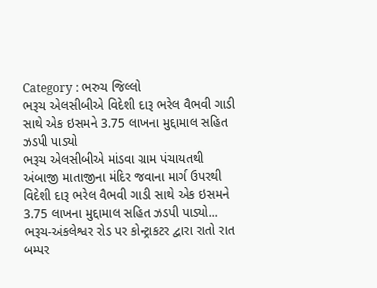Category : ભરુચ જિલ્લો
ભરૂચ એલસીબીએ વિદેશી દારૂ ભરેલ વૈભવી ગાડી સાથે એક ઇસમને 3.75 લાખના મુદ્દામાલ સહિત ઝડપી પાડ્યો
ભરૂચ એલસીબીએ માંડવા ગ્રામ પંચાયતથી અંબાજી માતાજીના મંદિર જવાના માર્ગ ઉપરથી વિદેશી દારૂ ભરેલ વૈભવી ગાડી સાથે એક ઇસમને 3.75 લાખના મુદ્દામાલ સહિત ઝડપી પાડ્યો...
ભરૂચ-અંકલેશ્વર રોડ પર કોન્ટ્રાકટર દ્વારા રાતો રાત બમ્પર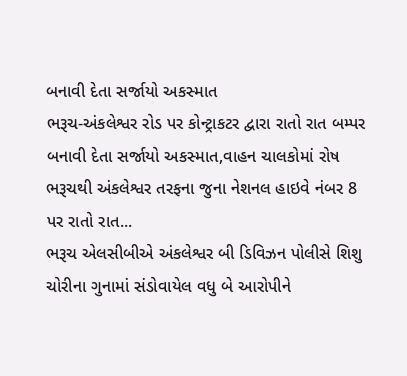બનાવી દેતા સર્જાયો અકસ્માત
ભરૂચ-અંકલેશ્વર રોડ પર કોન્ટ્રાકટર દ્વારા રાતો રાત બમ્પર બનાવી દેતા સર્જાયો અકસ્માત,વાહન ચાલકોમાં રોષ ભરૂચથી અંકલેશ્વર તરફના જુના નેશનલ હાઇવે નંબર 8 પર રાતો રાત...
ભરૂચ એલસીબીએ અંકલેશ્વર બી ડિવિઝન પોલીસે શિશુ ચોરીના ગુનામાં સંડોવાયેલ વધુ બે આરોપીને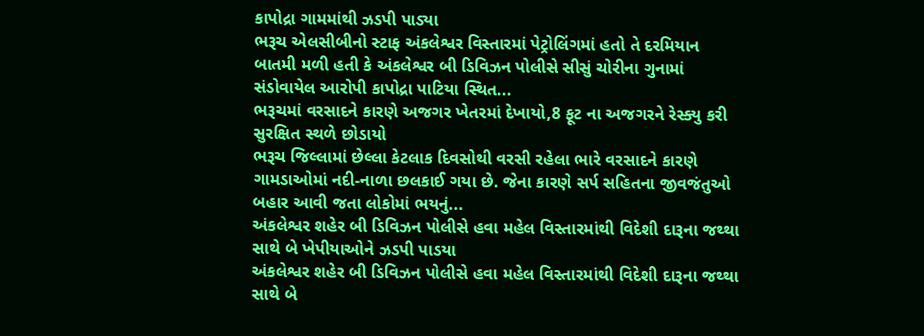કાપોદ્રા ગામમાંથી ઝડપી પાડ્યા
ભરૂચ એલસીબીનો સ્ટાફ અંકલેશ્વર વિસ્તારમાં પેટ્રોલિંગમાં હતો તે દરમિયાન બાતમી મળી હતી કે અંકલેશ્વર બી ડિવિઝન પોલીસે સીસું ચોરીના ગુનામાં સંડોવાયેલ આરોપી કાપોદ્રા પાટિયા સ્થિત...
ભરૂચમાં વરસાદને કારણે અજગર ખેતરમાં દેખાયો,8 ફૂટ ના અજગરને રેસ્ક્યુ કરી સુરક્ષિત સ્થળે છોડાયો
ભરૂચ જિલ્લામાં છેલ્લા કેટલાક દિવસોથી વરસી રહેલા ભારે વરસાદને કારણે ગામડાઓમાં નદી-નાળા છલકાઈ ગયા છે. જેના કારણે સર્પ સહિતના જીવજંતુઓ બહાર આવી જતા લોકોમાં ભયનું...
અંકલેશ્વર શહેર બી ડિવિઝન પોલીસે હવા મહેલ વિસ્તારમાંથી વિદેશી દારૂના જથ્થા સાથે બે ખેપીયાઓને ઝડપી પાડયા
અંકલેશ્વર શહેર બી ડિવિઝન પોલીસે હવા મહેલ વિસ્તારમાંથી વિદેશી દારૂના જથ્થા સાથે બે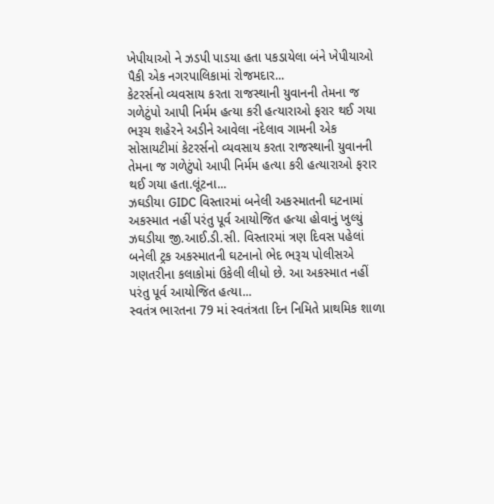ખેપીયાઓ ને ઝડપી પાડયા હતા પકડાયેલા બંને ખેપીયાઓ પૈકી એક નગરપાલિકામાં રોજમદાર...
કેટરર્સનો વ્યવસાય કરતા રાજસ્થાની યુવાનની તેમના જ ગળેટુંપો આપી નિર્મમ હત્યા કરી હત્યારાઓ ફરાર થઈ ગયા
ભરૂચ શહેરને અડીને આવેલા નંદેલાવ ગામની એક સોસાયટીમાં કેટરર્સનો વ્યવસાય કરતા રાજસ્થાની યુવાનની તેમના જ ગળેટુંપો આપી નિર્મમ હત્યા કરી હત્યારાઓ ફરાર થઈ ગયા હતા.લૂંટના...
ઝઘડીયા GIDC વિસ્તારમાં બનેલી અકસ્માતની ઘટનામાં અકસ્માત નહીં પરંતુ પૂર્વ આયોજિત હત્યા હોવાનું ખુલ્યું
ઝઘડીયા જી.આઈ.ડી.સી. વિસ્તારમાં ત્રણ દિવસ પહેલાં બનેલી ટ્રક અકસ્માતની ઘટનાનો ભેદ ભરૂચ પોલીસએ ગણતરીના કલાકોમાં ઉકેલી લીધો છે. આ અકસ્માત નહીં પરંતુ પૂર્વ આયોજિત હત્યા...
સ્વતંત્ર ભારતના 79 માં સ્વતંત્રતા દિન નિમિતે પ્રાથમિક શાળા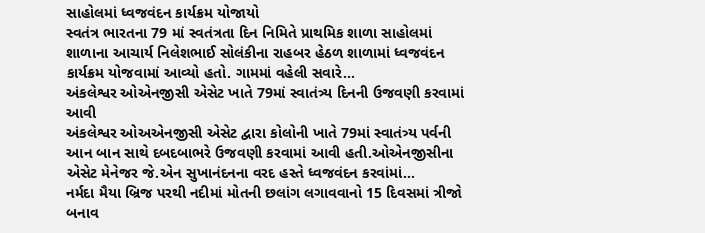સાહોલમાં ધ્વજવંદન કાર્યક્રમ યોજાયો
સ્વતંત્ર ભારતના 79 માં સ્વતંત્રતા દિન નિમિતે પ્રાથમિક શાળા સાહોલમાં શાળાના આચાર્ય નિલેશભાઈ સોલંકીના રાહબર હેઠળ શાળામાં ધ્વજવંદન કાર્યક્રમ યોજવામાં આવ્યો હતો. ગામમાં વહેલી સવારે...
અંકલેશ્વર ઓએનજીસી એસેટ ખાતે 79માં સ્વાતંત્ર્ય દિનની ઉજવણી કરવામાં આવી
અંકલેશ્વર ઓઅએનજીસી એસેટ દ્વારા કોલોની ખાતે 79માં સ્વાતંત્ર્ય પર્વની આન બાન સાથે દબદબાભરે ઉજવણી કરવામાં આવી હતી.ઓએનજીસીના એસેટ મેનેજર જે.એન સુખાનંદનના વરદ હસ્તે ધ્વજવંદન કરવાંમાં...
નર્મદા મૈયા બ્રિજ પરથી નદીમાં મોતની છલાંગ લગાવવાનો 15 દિવસમાં ત્રીજો બનાવ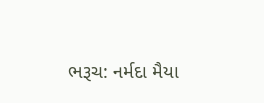ભરૂચ: નર્મદા મૈયા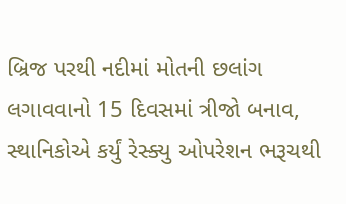બ્રિજ પરથી નદીમાં મોતની છલાંગ લગાવવાનો 15 દિવસમાં ત્રીજો બનાવ, સ્થાનિકોએ કર્યું રેસ્ક્યુ ઓપરેશન ભરૂચથી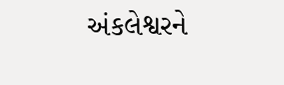અંકલેશ્વરને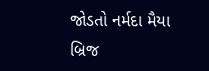જોડતો નર્મદા મૈયા બ્રિજ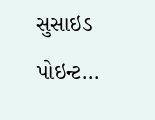સુસાઇડ પોઇન્ટ...